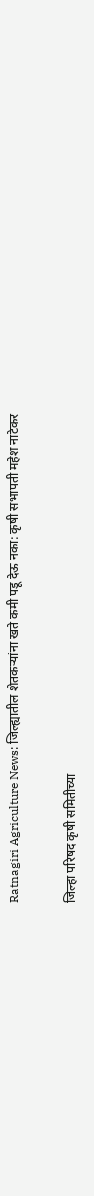Ratnagiri Agriculture News: जिल्ह्यातील शेतकऱ्यांना खते कमी पडू देऊ नका: कृषी सभापती महेश नाटेकर

जिल्हा परिषद कृषी समितीच्या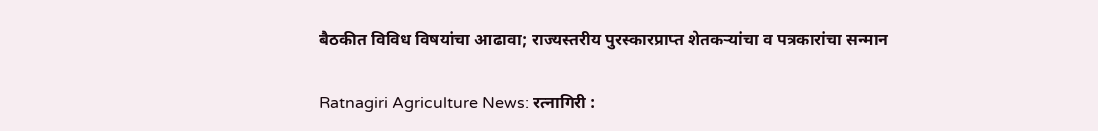बैठकीत विविध विषयांचा आढावा; राज्यस्तरीय पुरस्कारप्राप्त शेतकऱ्यांचा व पत्रकारांचा सन्मान

Ratnagiri Agriculture News: रत्नागिरी :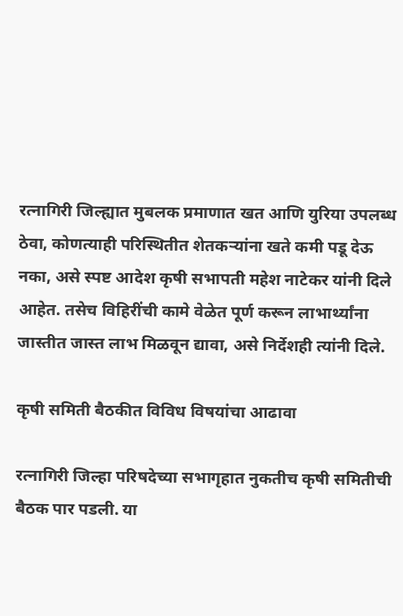रत्नागिरी जिल्ह्यात मुबलक प्रमाणात खत आणि युरिया उपलब्ध ठेवा, कोणत्याही परिस्थितीत शेतकऱ्यांना खते कमी पडू देऊ नका, असे स्पष्ट आदेश कृषी सभापती महेश नाटेकर यांनी दिले आहेत. तसेच विहिरींची कामे वेळेत पूर्ण करून लाभार्थ्यांना जास्तीत जास्त लाभ मिळवून द्यावा, असे निर्देशही त्यांनी दिले.

कृषी समिती बैठकीत विविध विषयांचा आढावा

रत्नागिरी जिल्हा परिषदेच्या सभागृहात नुकतीच कृषी समितीची बैठक पार पडली. या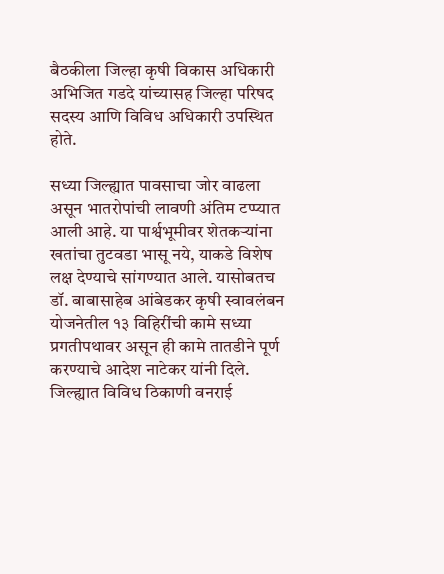बैठकीला जिल्हा कृषी विकास अधिकारी अभिजित गडदे यांच्यासह जिल्हा परिषद सदस्य आणि विविध अधिकारी उपस्थित होते.

सध्या जिल्ह्यात पावसाचा जोर वाढला असून भातरोपांची लावणी अंतिम टप्प्यात आली आहे. या पार्श्वभूमीवर शेतकऱ्यांना खतांचा तुटवडा भासू नये, याकडे विशेष लक्ष देण्याचे सांगण्यात आले. यासोबतच डॉ. बाबासाहेब आंबेडकर कृषी स्वावलंबन योजनेतील १३ विहिरींची कामे सध्या प्रगतीपथावर असून ही कामे तातडीने पूर्ण करण्याचे आदेश नाटेकर यांनी दिले. जिल्ह्यात विविध ठिकाणी वनराई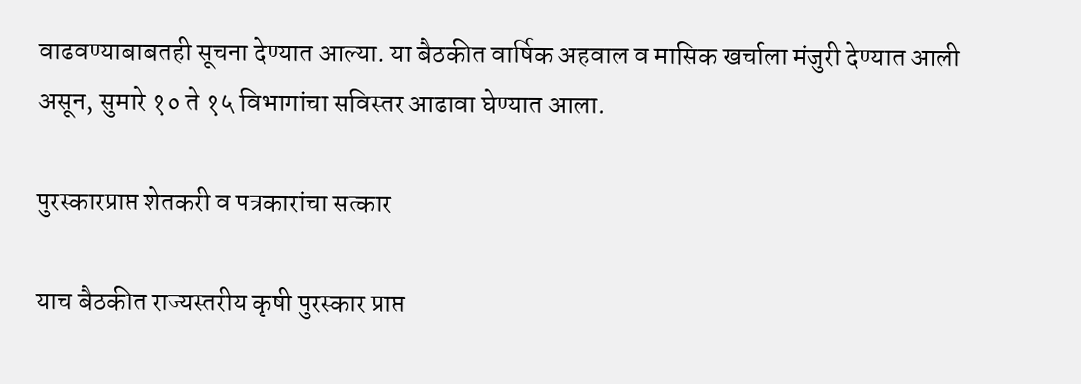वाढवण्याबाबतही सूचना देण्यात आल्या. या बैठकीत वार्षिक अहवाल व मासिक खर्चाला मंजुरी देण्यात आली असून, सुमारे १० ते १५ विभागांचा सविस्तर आढावा घेण्यात आला.

पुरस्कारप्राप्त शेतकरी व पत्रकारांचा सत्कार

याच बैठकीत राज्यस्तरीय कृषी पुरस्कार प्राप्त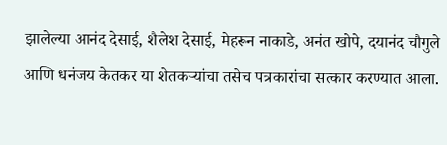झालेल्या आनंद देसाई, शैलेश देसाई, मेहरून नाकाडे, अनंत खोपे, दयानंद चौगुले आणि धनंजय केतकर या शेतकऱ्यांचा तसेच पत्रकारांचा सत्कार करण्यात आला.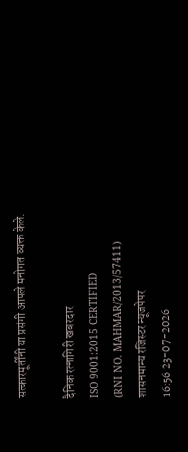सत्कारमूर्तींनी या प्रसंगी आपले मनोगत व्यक्त केले.

दैनिक रत्नागिरी खबरदार
ISO 9001:2015 CERTIFIED
(RNI NO. MAHMAR/2013/57411)
शासनमान्य रजिस्टर न्यूजपेपर
16:56 23-07-2026